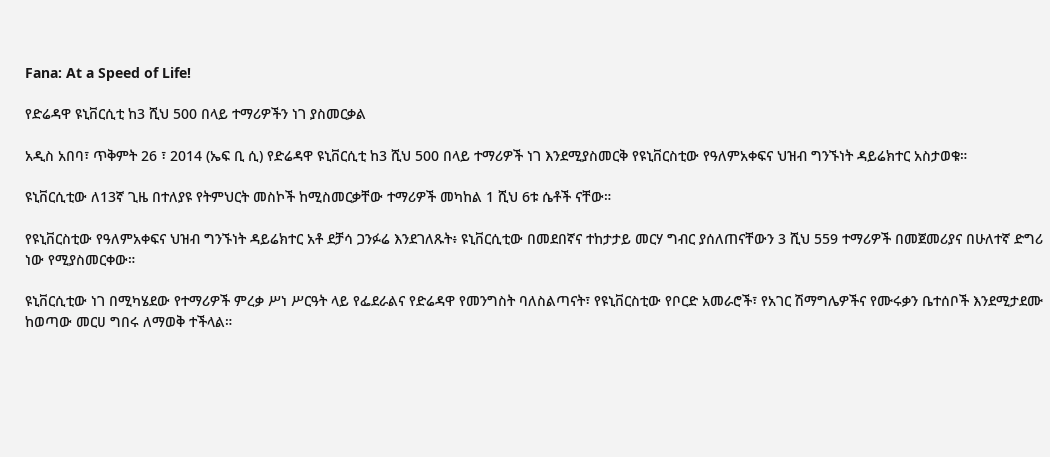Fana: At a Speed of Life!

የድሬዳዋ ዩኒቨርሲቲ ከ3 ሺህ 500 በላይ ተማሪዎችን ነገ ያስመርቃል

አዲስ አበባ፣ ጥቅምት 26 ፣ 2014 (ኤፍ ቢ ሲ) የድሬዳዋ ዩኒቨርሲቲ ከ3 ሺህ 500 በላይ ተማሪዎች ነገ እንደሚያስመርቅ የዩኒቨርስቲው የዓለምአቀፍና ህዝብ ግንኙነት ዳይሬክተር አስታወቁ።

ዩኒቨርሲቲው ለ13ኛ ጊዜ በተለያዩ የትምህርት መስኮች ከሚስመርቃቸው ተማሪዎች መካከል 1 ሺህ 6ቱ ሴቶች ናቸው።

የዩኒቨርስቲው የዓለምአቀፍና ህዝብ ግንኙነት ዳይሬክተር አቶ ደቻሳ ጋንፉሬ እንደገለጹት፥ ዩኒቨርሲቲው በመደበኛና ተከታታይ መርሃ ግብር ያሰለጠናቸውን 3 ሺህ 559 ተማሪዎች በመጀመሪያና በሁለተኛ ድግሪ ነው የሚያስመርቀው።

ዩኒቨርሲቲው ነገ በሚካሄደው የተማሪዎች ምረቃ ሥነ ሥርዓት ላይ የፌደራልና የድሬዳዋ የመንግስት ባለስልጣናት፣ የዩኒቨርስቲው የቦርድ አመራሮች፣ የአገር ሽማግሌዎችና የሙሩቃን ቤተሰቦች እንደሚታደሙ ከወጣው መርሀ ግበሩ ለማወቅ ተችላል።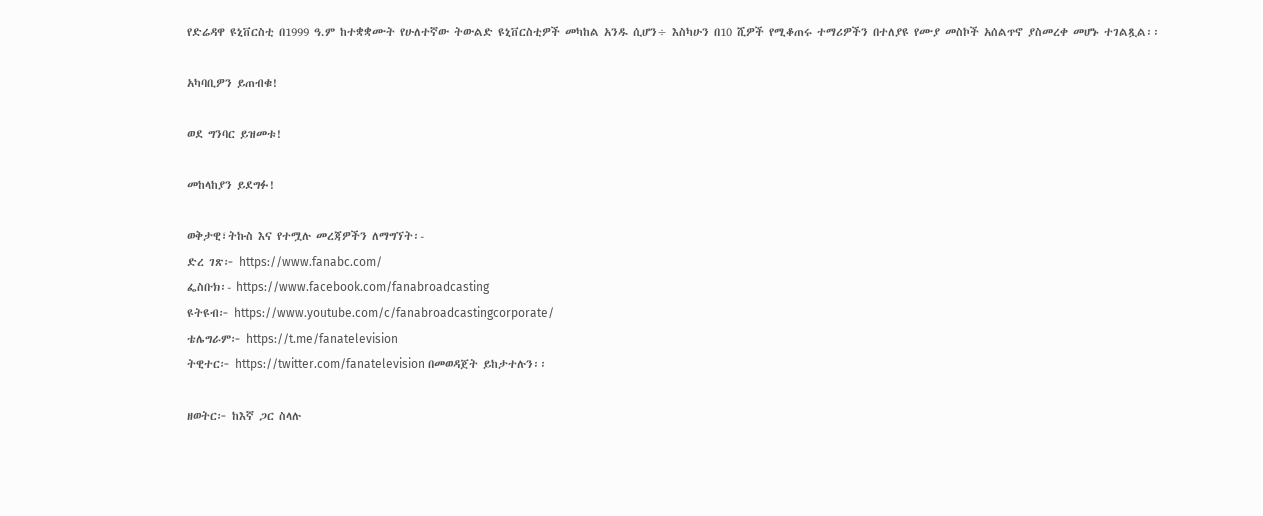የድሬዳዋ ዩኒቨርስቲ በ1999 ዓ.ም ከተቋቋሙት የሁለተኛው ትውልድ ዩኒቨርስቲዎች መካከል አንዱ ሲሆን÷ እስካሁን በ10 ሺዎች የሚቆጠሩ ተማሪዎችን በተለያዩ የሙያ መስኮች አሰልጥኖ ያስመረቀ መሆኑ ተገልጿል፡፡

አካባቢዎን ይጠብቁ!

ወደ ግንባር ይዝመቱ!

መከላከያን ይደግፉ!

ወቅታዊ፣ትኩስ እና የተሟሉ መረጃዎችን ለማግኘት፡-
ድረ ገጽ፦ https://www.fanabc.com/
ፌስቡክ፡- https://www.facebook.com/fanabroadcasting
ዩትዩብ፦ https://www.youtube.com/c/fanabroadcastingcorporate/
ቴሌግራም፦ https://t.me/fanatelevision
ትዊተር፦ https://twitter.com/fanatelevision በመወዳጀት ይከታተሉን፡፡

ዘወትር፦ ከእኛ ጋር ስላሉ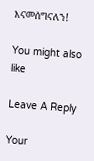እናመሰግናለን!

You might also like

Leave A Reply

Your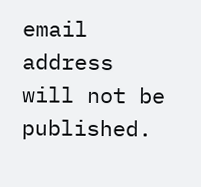email address will not be published.